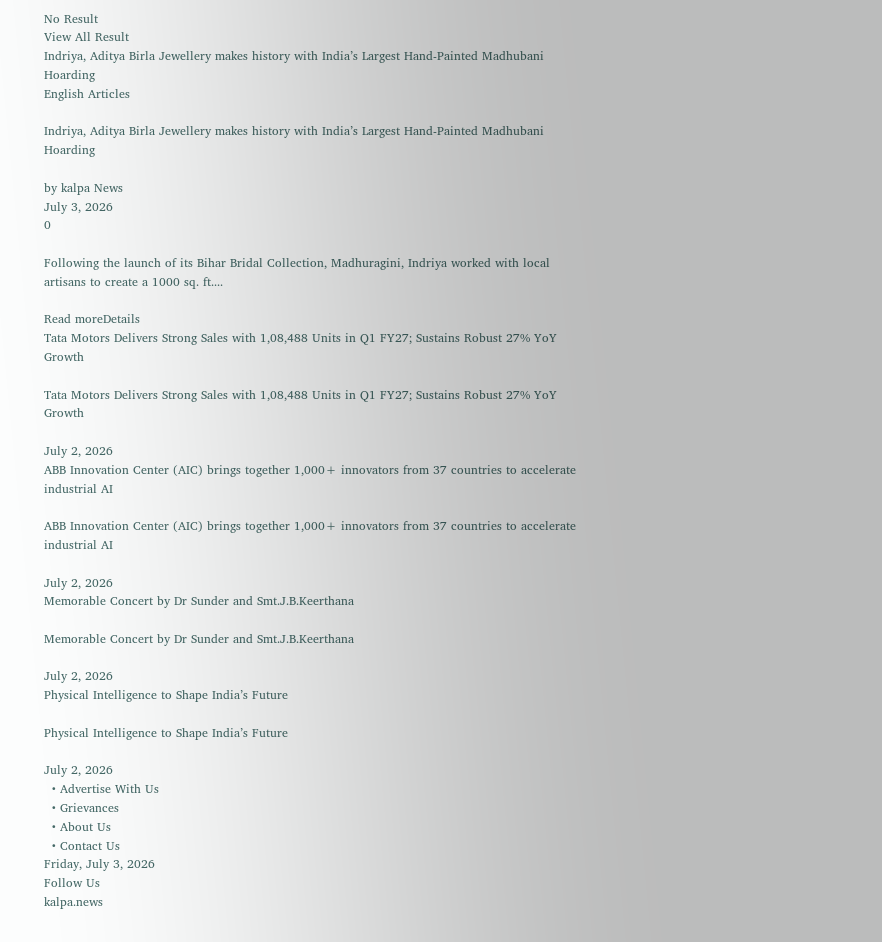No Result
View All Result
Indriya, Aditya Birla Jewellery makes history with India’s Largest Hand-Painted Madhubani Hoarding
English Articles

Indriya, Aditya Birla Jewellery makes history with India’s Largest Hand-Painted Madhubani Hoarding

by kalpa News
July 3, 2026
0

Following the launch of its Bihar Bridal Collection, Madhuragini, Indriya worked with local artisans to create a 1000 sq. ft....

Read moreDetails
Tata Motors Delivers Strong Sales with 1,08,488 Units in Q1 FY27; Sustains Robust 27% YoY Growth

Tata Motors Delivers Strong Sales with 1,08,488 Units in Q1 FY27; Sustains Robust 27% YoY Growth

July 2, 2026
ABB Innovation Center (AIC) brings together 1,000+ innovators from 37 countries to accelerate industrial AI

ABB Innovation Center (AIC) brings together 1,000+ innovators from 37 countries to accelerate industrial AI

July 2, 2026
Memorable Concert by Dr Sunder and Smt.J.B.Keerthana

Memorable Concert by Dr Sunder and Smt.J.B.Keerthana

July 2, 2026
Physical Intelligence to Shape India’s Future

Physical Intelligence to Shape India’s Future

July 2, 2026
  • Advertise With Us
  • Grievances
  • About Us
  • Contact Us
Friday, July 3, 2026
Follow Us
kalpa.news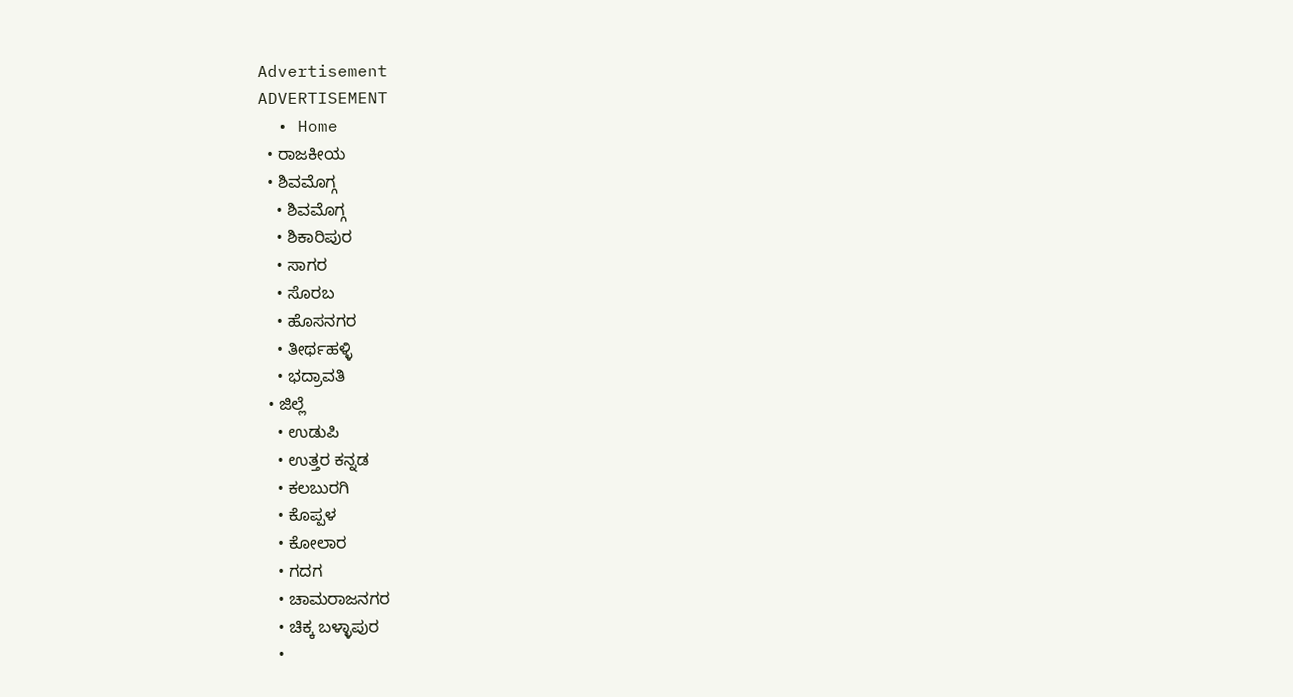Advertisement
ADVERTISEMENT
  • Home
  • ರಾಜಕೀಯ
  • ಶಿವಮೊಗ್ಗ
    • ಶಿವಮೊಗ್ಗ
    • ಶಿಕಾರಿಪುರ
    • ಸಾಗರ
    • ಸೊರಬ
    • ಹೊಸನಗರ
    • ತೀರ್ಥಹಳ್ಳಿ
    • ಭದ್ರಾವತಿ
  • ಜಿಲ್ಲೆ
    • ಉಡುಪಿ
    • ಉತ್ತರ ಕನ್ನಡ
    • ಕಲಬುರಗಿ
    • ಕೊಪ್ಪಳ
    • ಕೋಲಾರ
    • ಗದಗ
    • ಚಾಮರಾಜನಗರ
    • ಚಿಕ್ಕ ಬಳ್ಳಾಪುರ
    •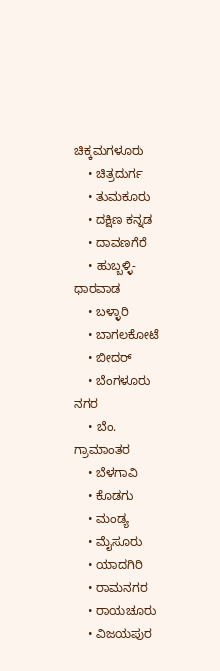ಚಿಕ್ಕಮಗಳೂರು
    • ಚಿತ್ರದುರ್ಗ
    • ತುಮಕೂರು
    • ದಕ್ಷಿಣ ಕನ್ನಡ
    • ದಾವಣಗೆರೆ
    • ಹುಬ್ಬಳ್ಳಿ-ಧಾರವಾಡ
    • ಬಳ್ಳಾರಿ
    • ಬಾಗಲಕೋಟೆ
    • ಬೀದರ್
    • ಬೆಂಗಳೂರು ನಗರ
    • ಬೆಂ. ಗ್ರಾಮಾಂತರ
    • ಬೆಳಗಾವಿ
    • ಕೊಡಗು
    • ಮಂಡ್ಯ
    • ಮೈಸೂರು
    • ಯಾದಗಿರಿ
    • ರಾಮನಗರ
    • ರಾಯಚೂರು
    • ವಿಜಯಪುರ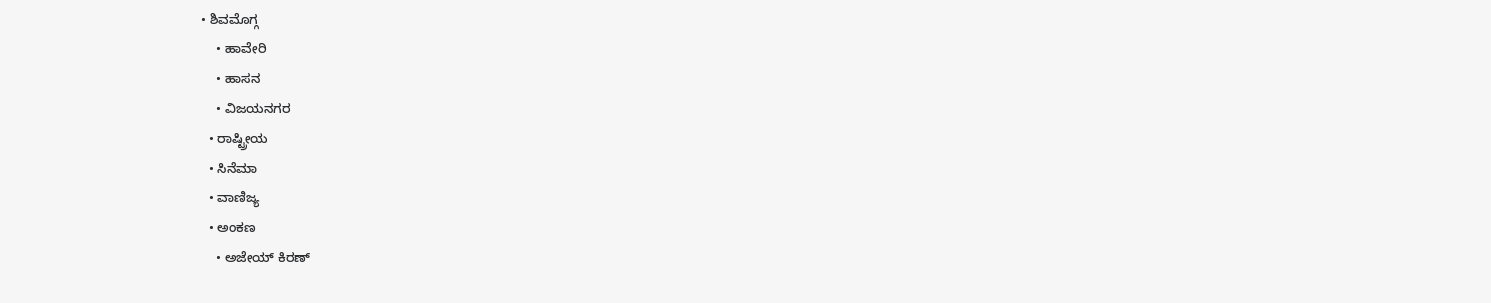• ಶಿವಮೊಗ್ಗ
    • ಹಾವೇರಿ
    • ಹಾಸನ
    • ವಿಜಯನಗರ
  • ರಾಷ್ಟ್ರೀಯ
  • ಸಿನೆಮಾ
  • ವಾಣಿಜ್ಯ
  • ಅಂಕಣ
    • ಅಜೇಯ್ ಕಿರಣ್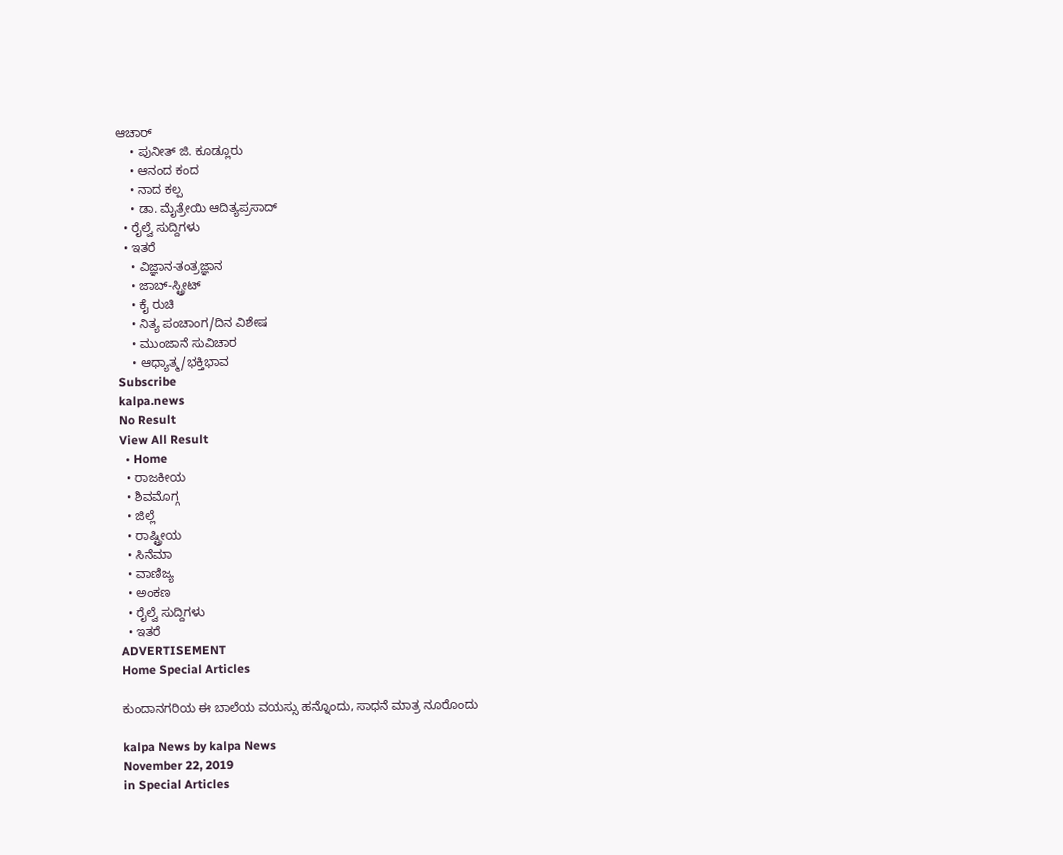ಆಚಾರ್
    • ಪುನೀತ್ ಜಿ. ಕೂಡ್ಲೂರು
    • ಆನಂದ ಕಂದ
    • ನಾದ ಕಲ್ಪ
    • ಡಾ. ಮೈತ್ರೇಯಿ ಆದಿತ್ಯಪ್ರಸಾದ್
  • ರೈಲ್ವೆ ಸುದ್ದಿಗಳು
  • ಇತರೆ
    • ವಿಜ್ಞಾನ-ತಂತ್ರಜ್ಞಾನ
    • ಜಾಬ್-ಸ್ಟ್ರೀಟ್
    • ಕೈ ರುಚಿ
    • ನಿತ್ಯ ಪಂಚಾಂಗ/ದಿನ ವಿಶೇಷ
    • ಮುಂಜಾನೆ ಸುವಿಚಾರ
    • ಆಧ್ಯಾತ್ಮ/ಭಕ್ತಿಭಾವ
Subscribe
kalpa.news
No Result
View All Result
  • Home
  • ರಾಜಕೀಯ
  • ಶಿವಮೊಗ್ಗ
  • ಜಿಲ್ಲೆ
  • ರಾಷ್ಟ್ರೀಯ
  • ಸಿನೆಮಾ
  • ವಾಣಿಜ್ಯ
  • ಅಂಕಣ
  • ರೈಲ್ವೆ ಸುದ್ದಿಗಳು
  • ಇತರೆ
ADVERTISEMENT
Home Special Articles

ಕುಂದಾನಗರಿಯ ಈ ಬಾಲೆಯ ವಯಸ್ಸು ಹನ್ನೊಂದು, ಸಾಧನೆ ಮಾತ್ರ ನೂರೊಂದು

kalpa News by kalpa News
November 22, 2019
in Special Articles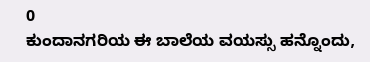0
ಕುಂದಾನಗರಿಯ ಈ ಬಾಲೆಯ ವಯಸ್ಸು ಹನ್ನೊಂದು,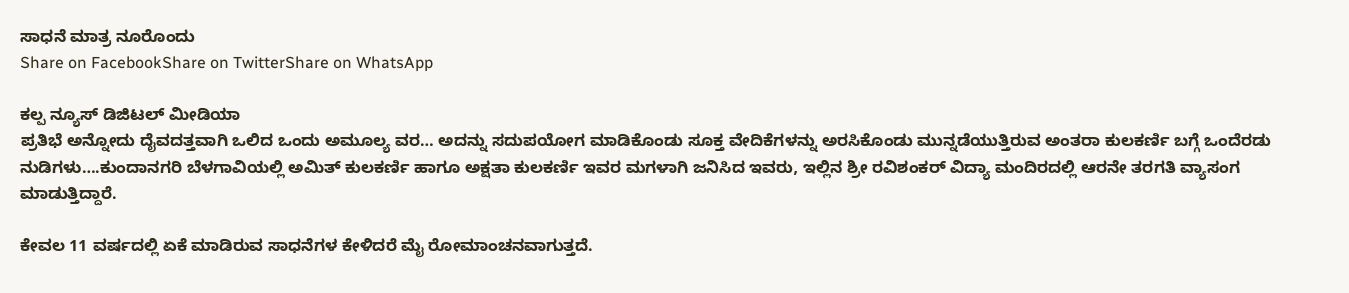ಸಾಧನೆ ಮಾತ್ರ ನೂರೊಂದು
Share on FacebookShare on TwitterShare on WhatsApp

ಕಲ್ಪ ನ್ಯೂಸ್ ಡಿಜಿಟಲ್ ಮೀಡಿಯಾ
ಪ್ರತಿಭೆ ಅನ್ನೋದು ದೈವದತ್ತವಾಗಿ ಒಲಿದ ಒಂದು ಅಮೂಲ್ಯ ವರ… ಅದನ್ನು ಸದುಪಯೋಗ ಮಾಡಿಕೊಂಡು ಸೂಕ್ತ ವೇದಿಕೆಗಳನ್ನು ಅರಸಿಕೊಂಡು ಮುನ್ನಡೆಯುತ್ತಿರುವ ಅಂತರಾ ಕುಲಕರ್ಣಿ ಬಗ್ಗೆ ಒಂದೆರಡು ನುಡಿಗಳು….ಕುಂದಾನಗರಿ ಬೆಳಗಾವಿಯಲ್ಲಿ ಅಮಿತ್ ಕುಲಕರ್ಣಿ ಹಾಗೂ ಅಕ್ಷತಾ ಕುಲಕರ್ಣಿ ಇವರ ಮಗಳಾಗಿ ಜನಿಸಿದ ಇವರು, ಇಲ್ಲಿನ ಶ್ರೀ ರವಿಶಂಕರ್ ವಿದ್ಯಾ ಮಂದಿರದಲ್ಲಿ ಆರನೇ ತರಗತಿ ವ್ಯಾಸಂಗ ಮಾಡುತ್ತಿದ್ದಾರೆ.

ಕೇವಲ 11 ವರ್ಷದಲ್ಲಿ ಏಕೆ ಮಾಡಿರುವ ಸಾಧನೆಗಳ ಕೇಳಿದರೆ ಮೈ ರೋಮಾಂಚನವಾಗುತ್ತದೆ.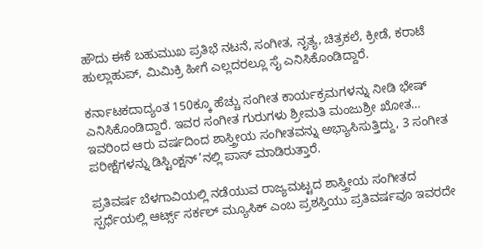ಹೌದು ಈಕೆ ಬಹುಮುಖ ಪ್ರತಿಭೆ ನಟನೆ, ಸಂಗೀತ, ನೃತ್ಯ, ಚಿತ್ರಕಲೆ, ಕ್ರೀಡೆ, ಕರಾಟೆ ಹುಲ್ಲಾಹುಪ್, ಮಿಮಿಕ್ರಿ ಹೀಗೆ ಎಲ್ಲದರಲ್ಲೂ ಸೈ ಎನಿಸಿಕೊಂಡಿದ್ದಾರೆ.

ಕರ್ನಾಟಕದಾದ್ಯಂತ 150ಕ್ಕೂ ಹೆಚ್ಚು ಸಂಗೀತ ಕಾರ್ಯಕ್ರಮಗಳನ್ನು ನೀಡಿ ಭೇಷ್ ಎನಿಸಿಕೊಂಡಿದ್ದಾರೆ. ಇವರ ಸಂಗೀತ ಗುರುಗಳು ಶ್ರೀಮತಿ ಮಂಜುಶ್ರೀ ಖೋತ… ಇವರಿಂದ ಆರು ವರ್ಷದಿಂದ ಶಾಸ್ತ್ರೀಯ ಸಂಗೀತವನ್ನು ಅಭ್ಯಾಸಿಸುತ್ತಿದ್ದು, 3 ಸಂಗೀತ ಪರೀಕ್ಷೆಗಳನ್ನು ಡಿಸ್ಟಿಂಕ್ಷನ್’ನಲ್ಲಿ ಪಾಸ್ ಮಾಡಿರುತ್ತಾರೆ.

ಪ್ರತಿವರ್ಷ ಬೆಳಗಾವಿಯಲ್ಲಿ ನಡೆಯುವ ರಾಜ್ಯಮಟ್ಟದ ಶಾಸ್ತ್ರೀಯ ಸಂಗೀತದ ಸ್ಪರ್ಧೆಯಲ್ಲಿ ಆರ್ಟ್ಸ್‌ ಸರ್ಕಲ್ ಮ್ಯೂಸಿಕ್ ಎಂಬ ಪ್ರಶಸ್ತಿಯು ಪ್ರತಿವರ್ಷವೂ ಇವರದೇ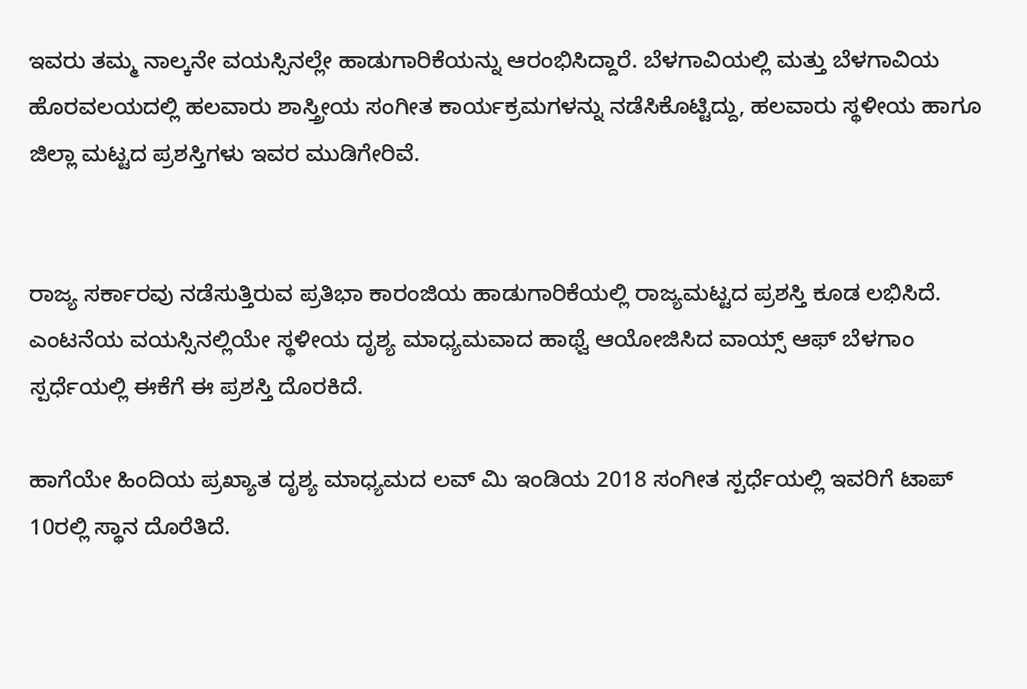ಇವರು ತಮ್ಮ ನಾಲ್ಕನೇ ವಯಸ್ಸಿನಲ್ಲೇ ಹಾಡುಗಾರಿಕೆಯನ್ನು ಆರಂಭಿಸಿದ್ದಾರೆ. ಬೆಳಗಾವಿಯಲ್ಲಿ ಮತ್ತು ಬೆಳಗಾವಿಯ ಹೊರವಲಯದಲ್ಲಿ ಹಲವಾರು ಶಾಸ್ತ್ರೀಯ ಸಂಗೀತ ಕಾರ್ಯಕ್ರಮಗಳನ್ನು ನಡೆಸಿಕೊಟ್ಟಿದ್ದು, ಹಲವಾರು ಸ್ಥಳೀಯ ಹಾಗೂ ಜಿಲ್ಲಾ ಮಟ್ಟದ ಪ್ರಶಸ್ತಿಗಳು ಇವರ ಮುಡಿಗೇರಿವೆ.


ರಾಜ್ಯ ಸರ್ಕಾರವು ನಡೆಸುತ್ತಿರುವ ಪ್ರತಿಭಾ ಕಾರಂಜಿಯ ಹಾಡುಗಾರಿಕೆಯಲ್ಲಿ ರಾಜ್ಯಮಟ್ಟದ ಪ್ರಶಸ್ತಿ ಕೂಡ ಲಭಿಸಿದೆ. ಎಂಟನೆಯ ವಯಸ್ಸಿನಲ್ಲಿಯೇ ಸ್ಥಳೀಯ ದೃಶ್ಯ ಮಾಧ್ಯಮವಾದ ಹಾಥ್ವೆ ಆಯೋಜಿಸಿದ ವಾಯ್ಸ್ ಆಫ್ ಬೆಳಗಾಂ ಸ್ಪರ್ಧೆಯಲ್ಲಿ ಈಕೆಗೆ ಈ ಪ್ರಶಸ್ತಿ ದೊರಕಿದೆ.

ಹಾಗೆಯೇ ಹಿಂದಿಯ ಪ್ರಖ್ಯಾತ ದೃಶ್ಯ ಮಾಧ್ಯಮದ ಲವ್ ಮಿ ಇಂಡಿಯ 2018 ಸಂಗೀತ ಸ್ಪರ್ಧೆಯಲ್ಲಿ ಇವರಿಗೆ ಟಾಪ್ 10ರಲ್ಲಿ ಸ್ಥಾನ ದೊರೆತಿದೆ.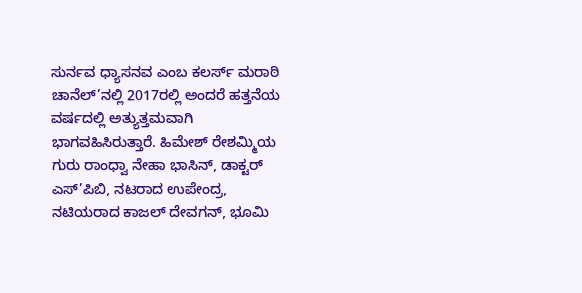ಸುರ್ನವ ಧ್ಯಾಸನವ ಎಂಬ ಕಲರ್ಸ್ ಮರಾಠಿ ಚಾನೆಲ್’ನಲ್ಲಿ 2017ರಲ್ಲಿ ಅಂದರೆ ಹತ್ತನೆಯ ವರ್ಷದಲ್ಲಿ ಅತ್ಯುತ್ತಮವಾಗಿ ಭಾಗವಹಿಸಿರುತ್ತಾರೆ. ಹಿಮೇಶ್ ರೇಶಮ್ಮಿಯ ಗುರು ರಾಂಧ್ವಾ ನೇಹಾ ಭಾಸಿನ್, ಡಾಕ್ಟರ್ ಎಸ್’ಪಿಬಿ, ನಟರಾದ ಉಪೇಂದ್ರ, ನಟಿಯರಾದ ಕಾಜಲ್ ದೇವಗನ್, ಭೂಮಿ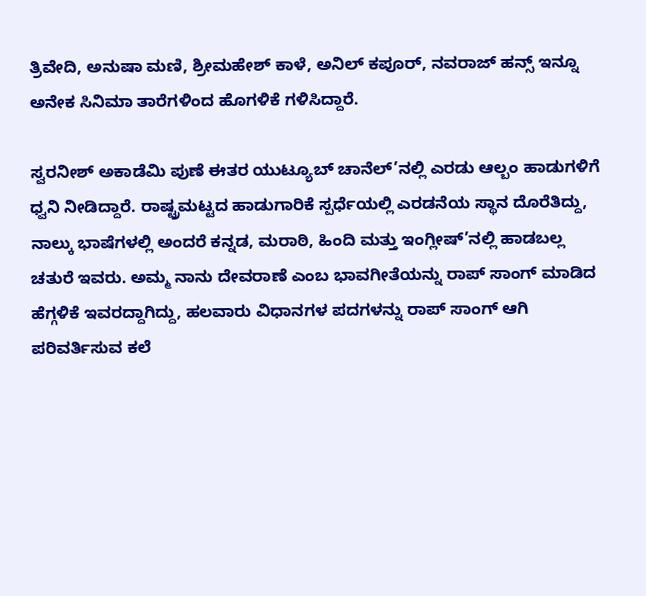ತ್ರಿವೇದಿ, ಅನುಷಾ ಮಣಿ, ಶ್ರೀಮಹೇಶ್ ಕಾಳೆ, ಅನಿಲ್ ಕಪೂರ್, ನವರಾಜ್ ಹನ್ಸ್‌ ಇನ್ನೂ ಅನೇಕ ಸಿನಿಮಾ ತಾರೆಗಳಿಂದ ಹೊಗಳಿಕೆ ಗಳಿಸಿದ್ದಾರೆ.

ಸ್ವರನೀಶ್ ಅಕಾಡೆಮಿ ಪುಣೆ ಈತರ ಯುಟ್ಯೂಬ್ ಚಾನೆಲ್’ನಲ್ಲಿ ಎರಡು ಆಲ್ಬಂ ಹಾಡುಗಳಿಗೆ ಧ್ವನಿ ನೀಡಿದ್ದಾರೆ. ರಾಷ್ಟ್ರಮಟ್ಟದ ಹಾಡುಗಾರಿಕೆ ಸ್ಪರ್ಧೆಯಲ್ಲಿ ಎರಡನೆಯ ಸ್ಥಾನ ದೊರೆತಿದ್ದು, ನಾಲ್ಕು ಭಾಷೆಗಳಲ್ಲಿ ಅಂದರೆ ಕನ್ನಡ, ಮರಾಠಿ, ಹಿಂದಿ ಮತ್ತು ಇಂಗ್ಲೀಷ್’ನಲ್ಲಿ ಹಾಡಬಲ್ಲ ಚತುರೆ ಇವರು. ಅಮ್ಮ ನಾನು ದೇವರಾಣೆ ಎಂಬ ಭಾವಗೀತೆಯನ್ನು ರಾಪ್ ಸಾಂಗ್ ಮಾಡಿದ ಹೆಗ್ಗಳಿಕೆ ಇವರದ್ದಾಗಿದ್ದು, ಹಲವಾರು ವಿಧಾನಗಳ ಪದಗಳನ್ನು ರಾಪ್ ಸಾಂಗ್ ಆಗಿ ಪರಿವರ್ತಿಸುವ ಕಲೆ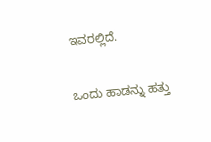ಇವರಲ್ಲಿದೆ.

ಒಂದು ಹಾಡನ್ನು ಹತ್ತು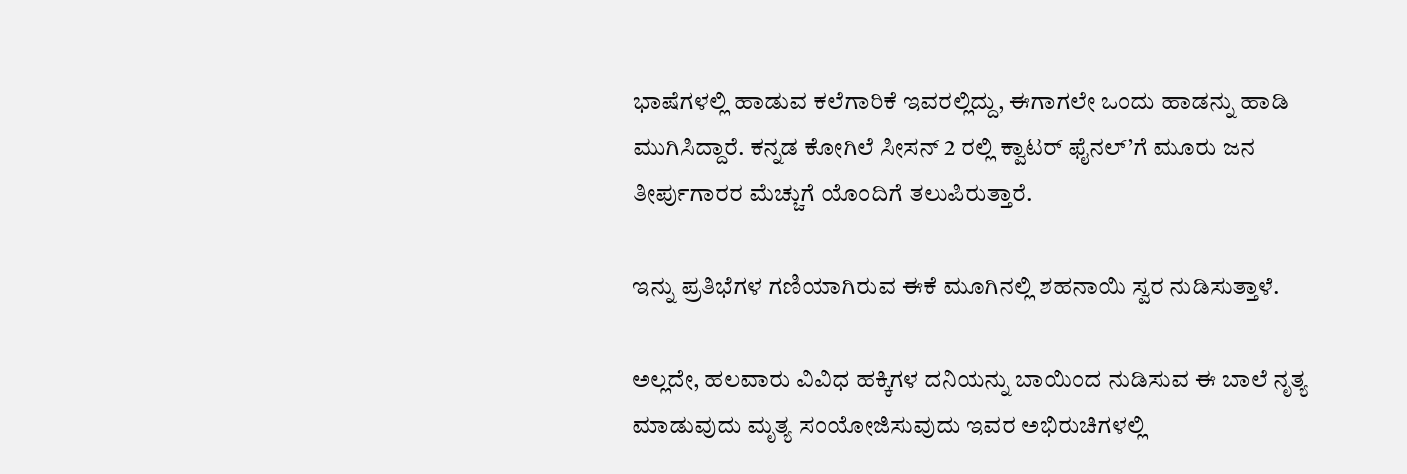ಭಾಷೆಗಳಲ್ಲಿ ಹಾಡುವ ಕಲೆಗಾರಿಕೆ ಇವರಲ್ಲಿದ್ದು, ಈಗಾಗಲೇ ಒಂದು ಹಾಡನ್ನು ಹಾಡಿ ಮುಗಿಸಿದ್ದಾರೆ. ಕನ್ನಡ ಕೋಗಿಲೆ ಸೀಸನ್ 2 ರಲ್ಲಿ ಕ್ವಾಟರ್ ಫೈನಲ್’ಗೆ ಮೂರು ಜನ ತೀರ್ಪುಗಾರರ ಮೆಚ್ಚುಗೆ ಯೊಂದಿಗೆ ತಲುಪಿರುತ್ತಾರೆ.

ಇನ್ನು ಪ್ರತಿಭೆಗಳ ಗಣಿಯಾಗಿರುವ ಈಕೆ ಮೂಗಿನಲ್ಲಿ ಶಹನಾಯಿ ಸ್ವರ ನುಡಿಸುತ್ತಾಳೆ.

ಅಲ್ಲದೇ, ಹಲವಾರು ವಿವಿಧ ಹಕ್ಕಿಗಳ ದನಿಯನ್ನು ಬಾಯಿಂದ ನುಡಿಸುವ ಈ ಬಾಲೆ ನೃತ್ಯ ಮಾಡುವುದು ಮೃತ್ಯ ಸಂಯೋಜಿಸುವುದು ಇವರ ಅಭಿರುಚಿಗಳಲ್ಲಿ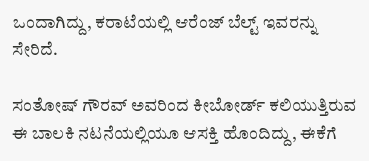ಒಂದಾಗಿದ್ದು, ಕರಾಟೆಯಲ್ಲಿ ಆರೆಂಜ್ ಬೆಲ್ಟ್ ಇವರನ್ನು ಸೇರಿದೆ.

ಸಂತೋಷ್ ಗೌರವ್ ಅವರಿಂದ ಕೀಬೋರ್ಡ್ ಕಲಿಯುತ್ತಿರುವ ಈ ಬಾಲಕಿ ನಟನೆಯಲ್ಲಿಯೂ ಆಸಕ್ತಿ ಹೊಂದಿದ್ದು, ಈಕೆಗೆ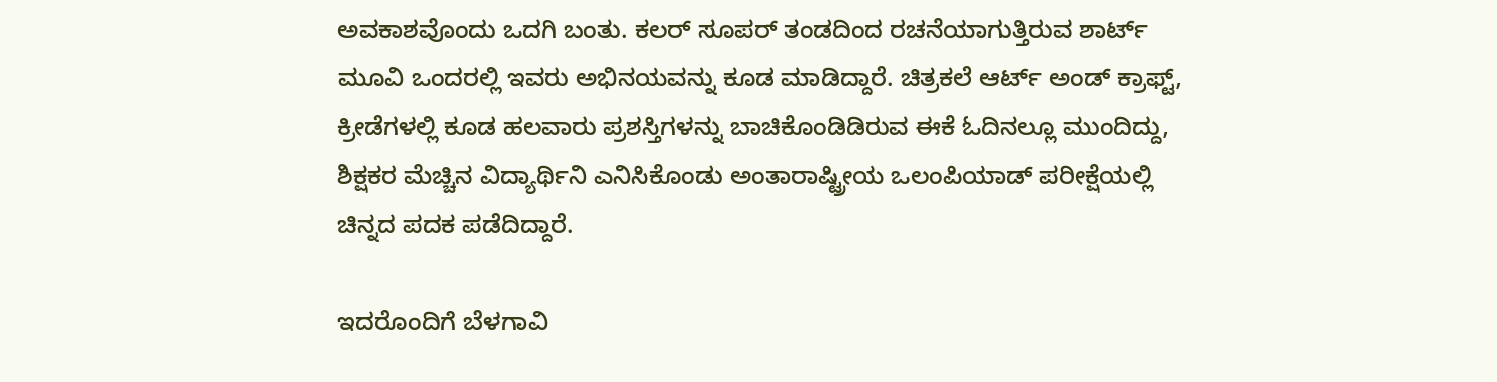ಅವಕಾಶವೊಂದು ಒದಗಿ ಬಂತು. ಕಲರ್ ಸೂಪರ್ ತಂಡದಿಂದ ರಚನೆಯಾಗುತ್ತಿರುವ ಶಾರ್ಟ್ ಮೂವಿ ಒಂದರಲ್ಲಿ ಇವರು ಅಭಿನಯವನ್ನು ಕೂಡ ಮಾಡಿದ್ದಾರೆ. ಚಿತ್ರಕಲೆ ಆರ್ಟ್ ಅಂಡ್ ಕ್ರಾಫ್ಟ್‌, ಕ್ರೀಡೆಗಳಲ್ಲಿ ಕೂಡ ಹಲವಾರು ಪ್ರಶಸ್ತಿಗಳನ್ನು ಬಾಚಿಕೊಂಡಿಡಿರುವ ಈಕೆ ಓದಿನಲ್ಲೂ ಮುಂದಿದ್ದು, ಶಿಕ್ಷಕರ ಮೆಚ್ಚಿನ ವಿದ್ಯಾರ್ಥಿನಿ ಎನಿಸಿಕೊಂಡು ಅಂತಾರಾಷ್ಟ್ರೀಯ ಒಲಂಪಿಯಾಡ್ ಪರೀಕ್ಷೆಯಲ್ಲಿ ಚಿನ್ನದ ಪದಕ ಪಡೆದಿದ್ದಾರೆ.

ಇದರೊಂದಿಗೆ ಬೆಳಗಾವಿ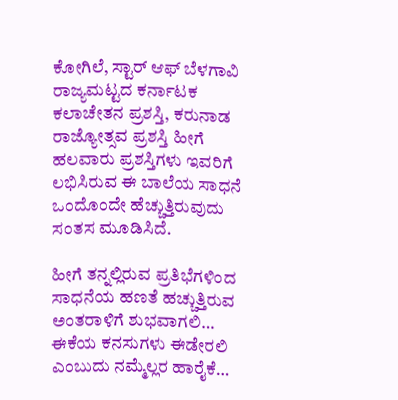ಕೋಗಿಲೆ, ಸ್ಟಾರ್ ಆಫ್ ಬೆಳಗಾವಿ ರಾಜ್ಯಮಟ್ಟದ ಕರ್ನಾಟಕ ಕಲಾಚೇತನ ಪ್ರಶಸ್ತಿ, ಕರುನಾಡ ರಾಜ್ಯೋತ್ಸವ ಪ್ರಶಸ್ತಿ ಹೀಗೆ ಹಲವಾರು ಪ್ರಶಸ್ತಿಗಳು ಇವರಿಗೆ ಲಭಿಸಿರುವ ಈ ಬಾಲೆಯ ಸಾಧನೆ ಒಂದೊಂದೇ ಹೆಚ್ಚುತ್ತಿರುವುದು ಸಂತಸ ಮೂಡಿಸಿದೆ.

ಹೀಗೆ ತನ್ನಲ್ಲಿರುವ ಪ್ರತಿಭೆಗಳಿಂದ ಸಾಧನೆಯ ಹಣತೆ ಹಚ್ಚುತ್ತಿರುವ ಅಂತರಾಳಿಗೆ ಶುಭವಾಗಲಿ… ಈಕೆಯ ಕನಸುಗಳು ಈಡೇರಲಿ ಎಂಬುದು ನಮ್ಮೆಲ್ಲರ ಹಾರೈಕೆ…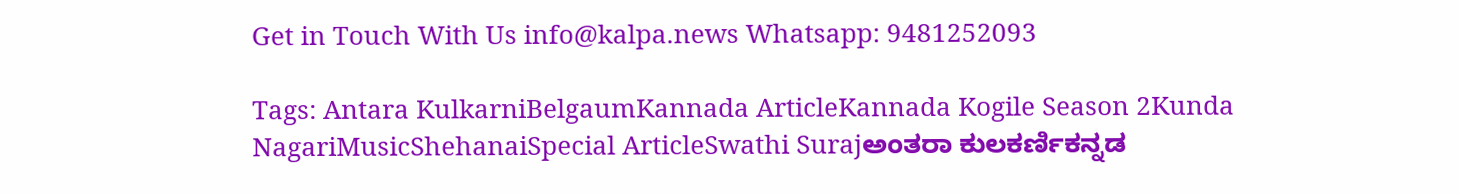Get in Touch With Us info@kalpa.news Whatsapp: 9481252093

Tags: Antara KulkarniBelgaumKannada ArticleKannada Kogile Season 2Kunda NagariMusicShehanaiSpecial ArticleSwathi Surajಅಂತರಾ ಕುಲಕರ್ಣಿಕನ್ನಡ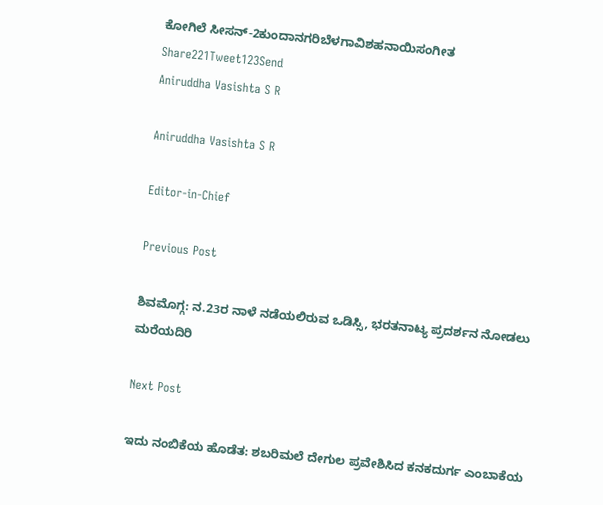ಕೋಗಿಲೆ ಸೀಸನ್-2ಕುಂದಾನಗರಿಬೆಳಗಾವಿಶಹನಾಯಿಸಂಗೀತ
Share221Tweet123Send
Aniruddha Vasishta S R

Aniruddha Vasishta S R

Editor-in-Chief

Previous Post

ಶಿವಮೊಗ್ಗ: ನ.23ರ ನಾಳೆ ನಡೆಯಲಿರುವ ಒಡಿಸ್ಸಿ, ಭರತನಾಟ್ಯ ಪ್ರದರ್ಶನ ನೋಡಲು ಮರೆಯದಿರಿ

Next Post

ಇದು ನಂಬಿಕೆಯ ಹೊಡೆತ: ಶಬರಿಮಲೆ ದೇಗುಲ ಪ್ರವೇಶಿಸಿದ ಕನಕದುರ್ಗ ಎಂಬಾಕೆಯ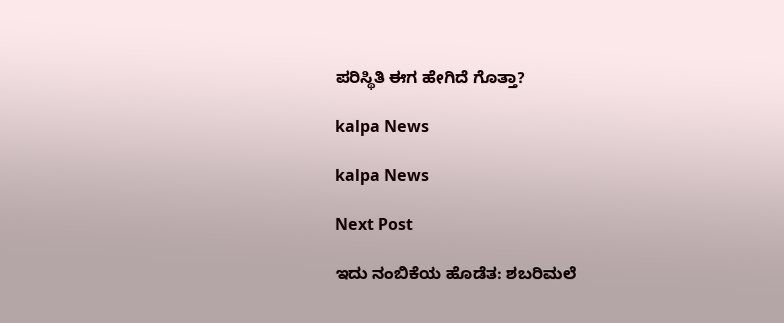ಪರಿಸ್ಥಿತಿ ಈಗ ಹೇಗಿದೆ ಗೊತ್ತಾ?

kalpa News

kalpa News

Next Post

ಇದು ನಂಬಿಕೆಯ ಹೊಡೆತ: ಶಬರಿಮಲೆ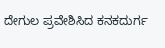ದೇಗುಲ ಪ್ರವೇಶಿಸಿದ ಕನಕದುರ್ಗ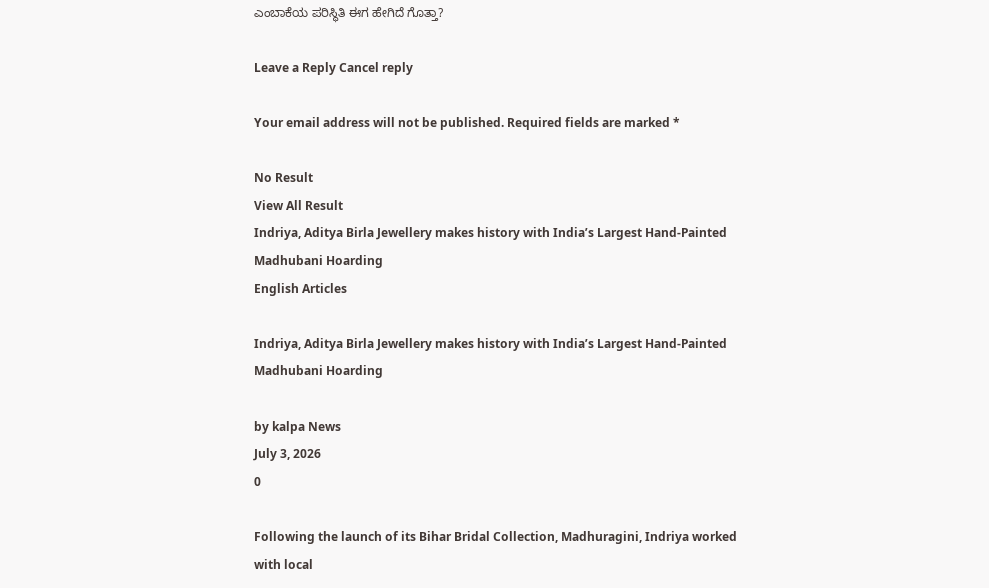ಎಂಬಾಕೆಯ ಪರಿಸ್ಥಿತಿ ಈಗ ಹೇಗಿದೆ ಗೊತ್ತಾ?

Leave a Reply Cancel reply

Your email address will not be published. Required fields are marked *

No Result
View All Result
Indriya, Aditya Birla Jewellery makes history with India’s Largest Hand-Painted Madhubani Hoarding
English Articles

Indriya, Aditya Birla Jewellery makes history with India’s Largest Hand-Painted Madhubani Hoarding

by kalpa News
July 3, 2026
0

Following the launch of its Bihar Bridal Collection, Madhuragini, Indriya worked with local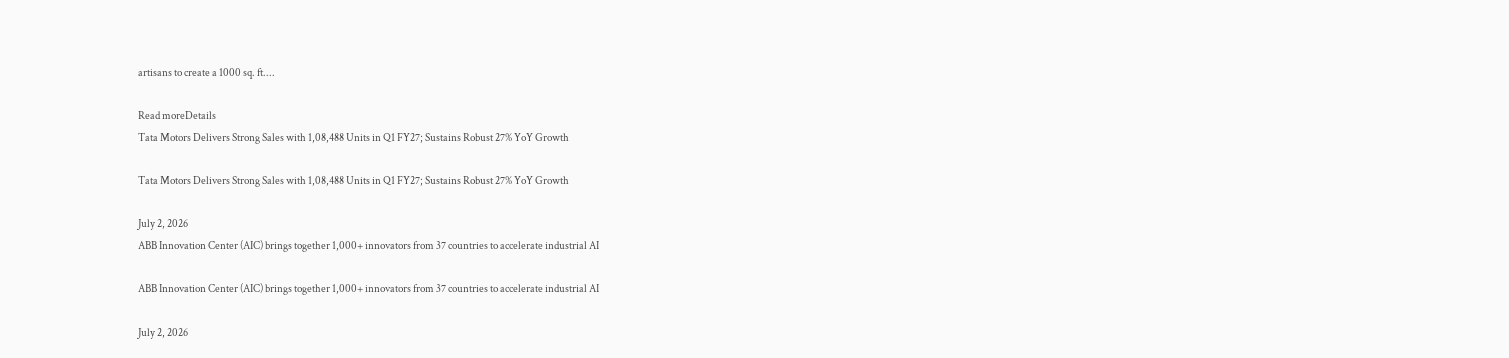artisans to create a 1000 sq. ft....

Read moreDetails
Tata Motors Delivers Strong Sales with 1,08,488 Units in Q1 FY27; Sustains Robust 27% YoY Growth

Tata Motors Delivers Strong Sales with 1,08,488 Units in Q1 FY27; Sustains Robust 27% YoY Growth

July 2, 2026
ABB Innovation Center (AIC) brings together 1,000+ innovators from 37 countries to accelerate industrial AI

ABB Innovation Center (AIC) brings together 1,000+ innovators from 37 countries to accelerate industrial AI

July 2, 2026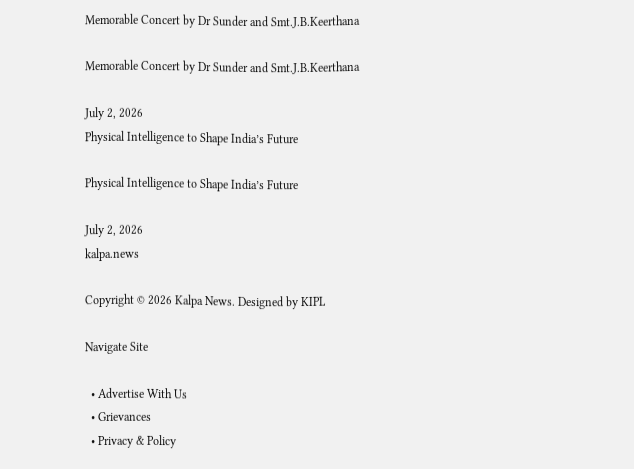Memorable Concert by Dr Sunder and Smt.J.B.Keerthana

Memorable Concert by Dr Sunder and Smt.J.B.Keerthana

July 2, 2026
Physical Intelligence to Shape India’s Future

Physical Intelligence to Shape India’s Future

July 2, 2026
kalpa.news

Copyright © 2026 Kalpa News. Designed by KIPL

Navigate Site

  • Advertise With Us
  • Grievances
  • Privacy & Policy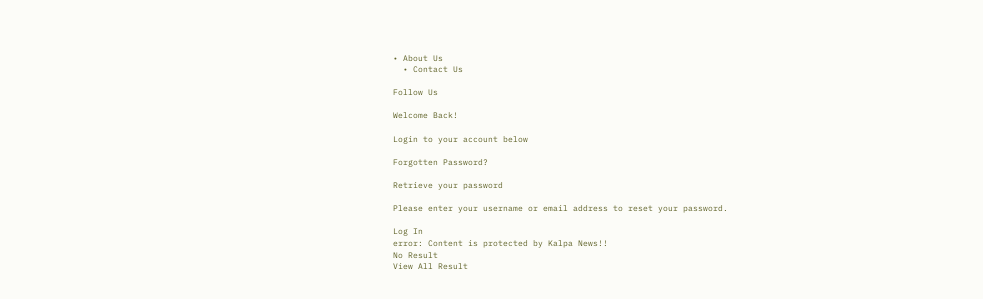• About Us
  • Contact Us

Follow Us

Welcome Back!

Login to your account below

Forgotten Password?

Retrieve your password

Please enter your username or email address to reset your password.

Log In
error: Content is protected by Kalpa News!!
No Result
View All Result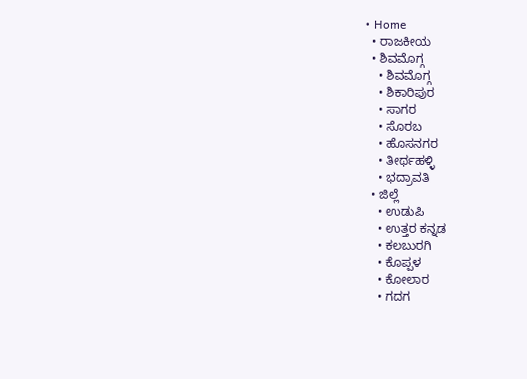• Home
  • ರಾಜಕೀಯ
  • ಶಿವಮೊಗ್ಗ
    • ಶಿವಮೊಗ್ಗ
    • ಶಿಕಾರಿಪುರ
    • ಸಾಗರ
    • ಸೊರಬ
    • ಹೊಸನಗರ
    • ತೀರ್ಥಹಳ್ಳಿ
    • ಭದ್ರಾವತಿ
  • ಜಿಲ್ಲೆ
    • ಉಡುಪಿ
    • ಉತ್ತರ ಕನ್ನಡ
    • ಕಲಬುರಗಿ
    • ಕೊಪ್ಪಳ
    • ಕೋಲಾರ
    • ಗದಗ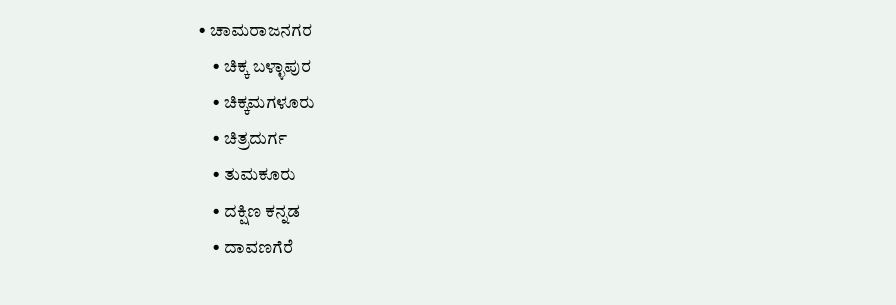• ಚಾಮರಾಜನಗರ
    • ಚಿಕ್ಕ ಬಳ್ಳಾಪುರ
    • ಚಿಕ್ಕಮಗಳೂರು
    • ಚಿತ್ರದುರ್ಗ
    • ತುಮಕೂರು
    • ದಕ್ಷಿಣ ಕನ್ನಡ
    • ದಾವಣಗೆರೆ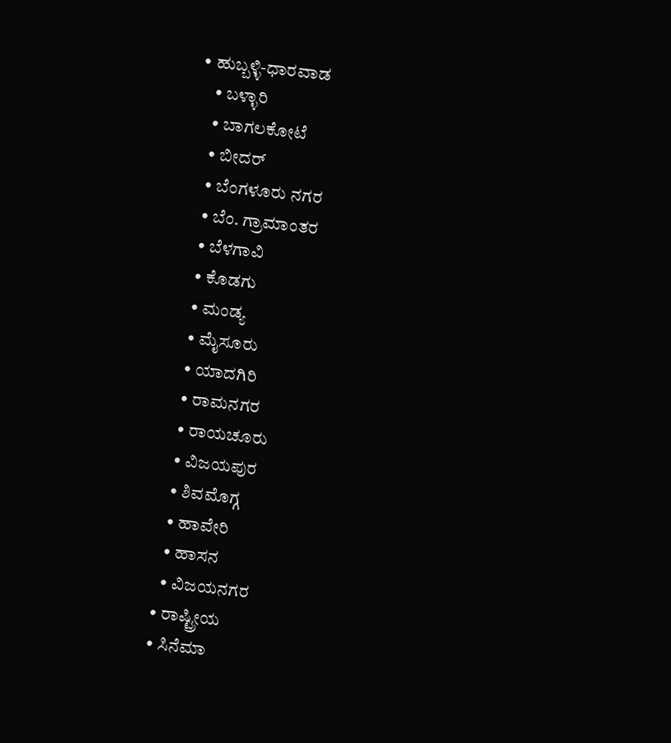• ಹುಬ್ಬಳ್ಳಿ-ಧಾರವಾಡ
    • ಬಳ್ಳಾರಿ
    • ಬಾಗಲಕೋಟೆ
    • ಬೀದರ್
    • ಬೆಂಗಳೂರು ನಗರ
    • ಬೆಂ. ಗ್ರಾಮಾಂತರ
    • ಬೆಳಗಾವಿ
    • ಕೊಡಗು
    • ಮಂಡ್ಯ
    • ಮೈಸೂರು
    • ಯಾದಗಿರಿ
    • ರಾಮನಗರ
    • ರಾಯಚೂರು
    • ವಿಜಯಪುರ
    • ಶಿವಮೊಗ್ಗ
    • ಹಾವೇರಿ
    • ಹಾಸನ
    • ವಿಜಯನಗರ
  • ರಾಷ್ಟ್ರೀಯ
  • ಸಿನೆಮಾ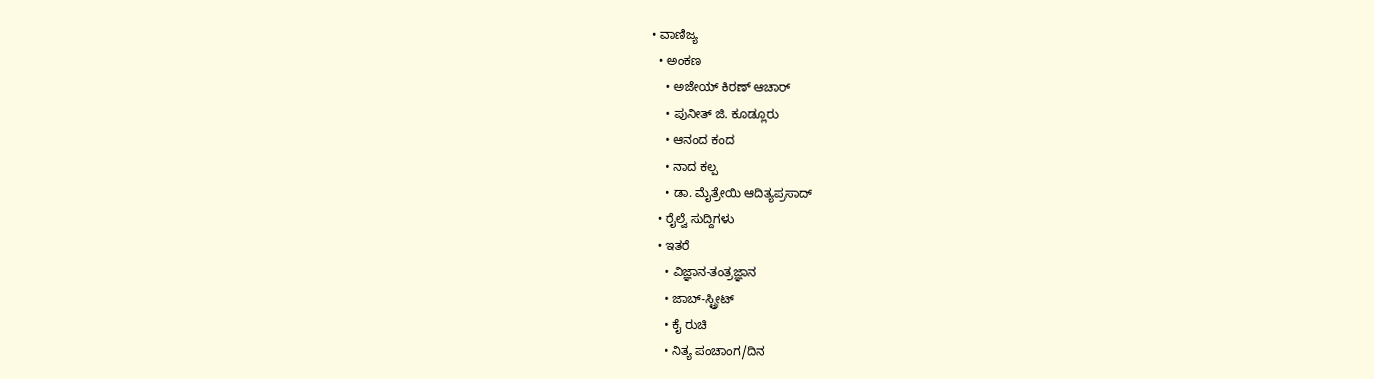• ವಾಣಿಜ್ಯ
  • ಅಂಕಣ
    • ಅಜೇಯ್ ಕಿರಣ್ ಆಚಾರ್
    • ಪುನೀತ್ ಜಿ. ಕೂಡ್ಲೂರು
    • ಆನಂದ ಕಂದ
    • ನಾದ ಕಲ್ಪ
    • ಡಾ. ಮೈತ್ರೇಯಿ ಆದಿತ್ಯಪ್ರಸಾದ್
  • ರೈಲ್ವೆ ಸುದ್ದಿಗಳು
  • ಇತರೆ
    • ವಿಜ್ಞಾನ-ತಂತ್ರಜ್ಞಾನ
    • ಜಾಬ್-ಸ್ಟ್ರೀಟ್
    • ಕೈ ರುಚಿ
    • ನಿತ್ಯ ಪಂಚಾಂಗ/ದಿನ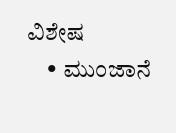ವಿಶೇಷ
    • ಮುಂಜಾನೆ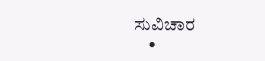ಸುವಿಚಾರ
    •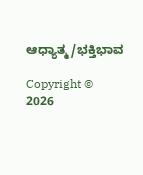ಆಧ್ಯಾತ್ಮ/ಭಕ್ತಿಭಾವ

Copyright © 2026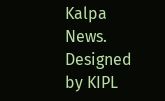Kalpa News. Designed by KIPL